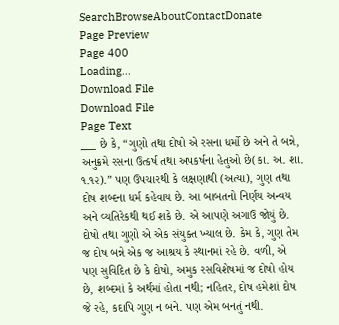SearchBrowseAboutContactDonate
Page Preview
Page 400
Loading...
Download File
Download File
Page Text
___ છે કે, “ગુણો તથા દોષો એ રસના ધર્મો છે અને તે બન્ને, અનુક્રમે રસના ઉત્કર્ષ તથા અપકર્ષના હેતુઓ છે(કા. અ. શા. ૧.૧૨).” પણ ઉપચારથી કે લક્ષણાથી (અત્યા), ગુણ તથા દોષ શબ્દના ધર્મ કહેવાય છે. આ બાબતનો નિર્ણય અન્વય અને વ્યતિરેકથી થઈ શકે છે. એ આપણે અગાઉ જોયું છે. દોષો તથા ગુણો એ એક સંયુક્ત ખ્યાલ છે. કેમ કે, ગુણ તેમ જ દોષ બન્ને એક જ આશ્રય કે સ્થાનમાં રહે છે. વળી, એ પણ સુવિદિત છે કે દોષો, અમુક રસવિશેષમાં જ દોષો હોય છે, શબ્દમાં કે અર્થમાં હોતા નથી; નહિતર, દોષ હમેશાં દોષ જે રહે, કદાપિ ગુણ ન બને. પણ એમ બનતું નથી.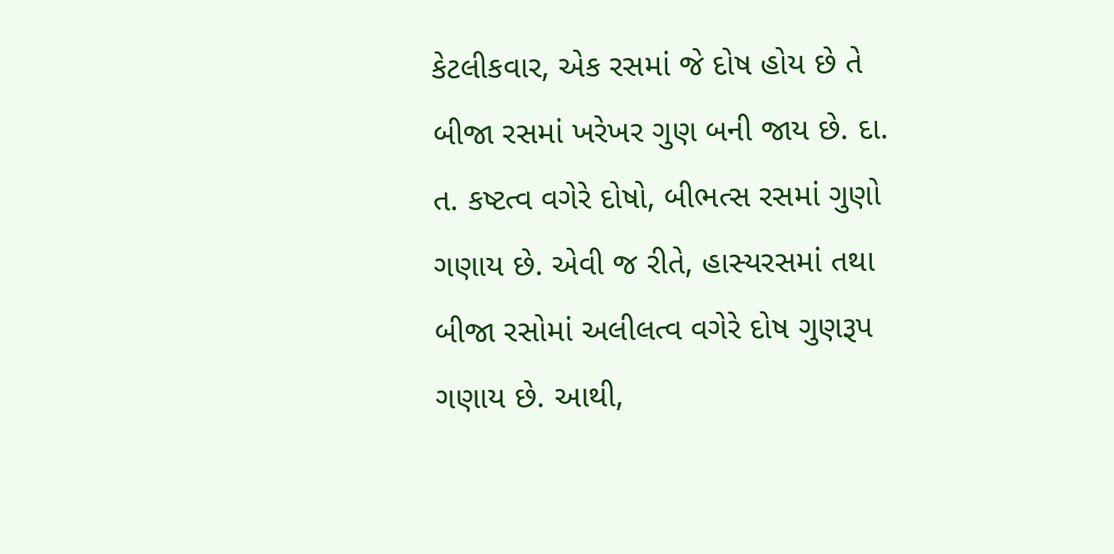કેટલીકવાર, એક રસમાં જે દોષ હોય છે તે બીજા રસમાં ખરેખર ગુણ બની જાય છે. દા. ત. કષ્ટત્વ વગેરે દોષો, બીભત્સ રસમાં ગુણો ગણાય છે. એવી જ રીતે, હાસ્યરસમાં તથા બીજા રસોમાં અલીલત્વ વગેરે દોષ ગુણરૂપ ગણાય છે. આથી,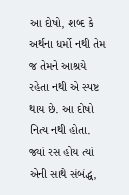આ દોષો, શબ્દ કે અર્થના ધર્મો નથી તેમ જ તેમને આશ્રયે રહેતા નથી એ સ્પષ્ટ થાય છે. આ દોષો નિત્ય નથી હોતા. જ્યાં રસ હોય ત્યાં એની સાથે સંબંદ્ધ,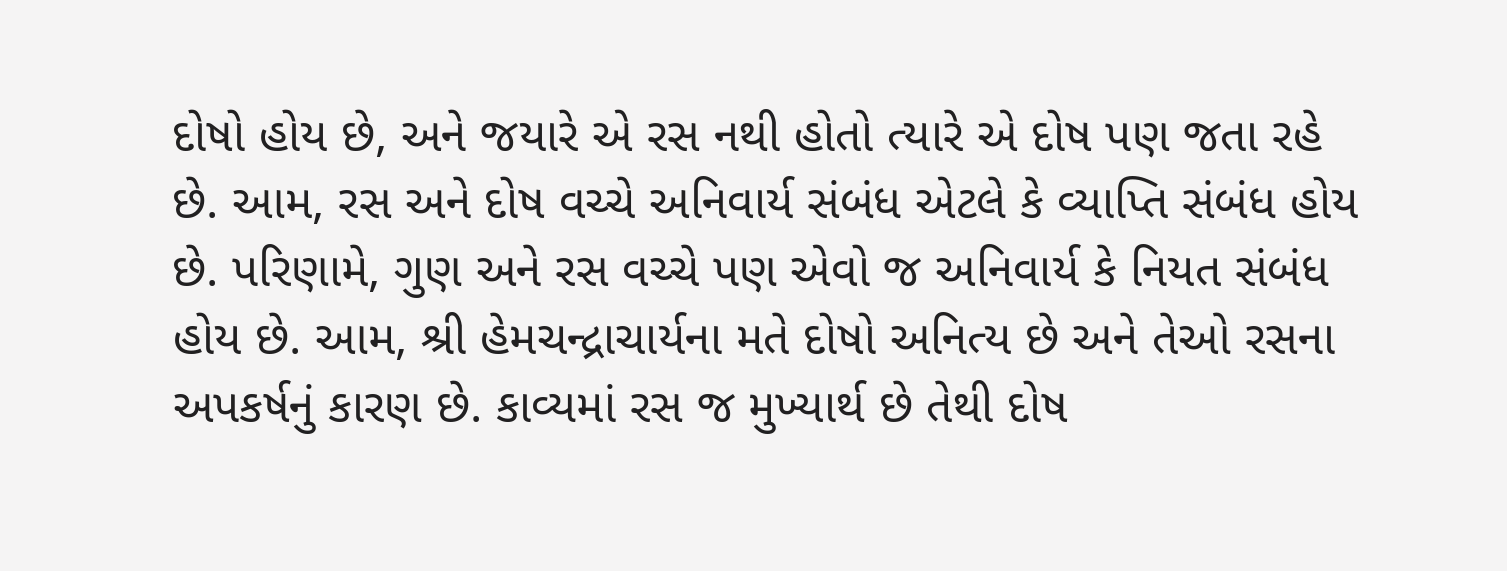દોષો હોય છે, અને જયારે એ રસ નથી હોતો ત્યારે એ દોષ પણ જતા રહે છે. આમ, રસ અને દોષ વચ્ચે અનિવાર્ય સંબંધ એટલે કે વ્યાપ્તિ સંબંધ હોય છે. પરિણામે, ગુણ અને રસ વચ્ચે પણ એવો જ અનિવાર્ય કે નિયત સંબંધ હોય છે. આમ, શ્રી હેમચન્દ્રાચાર્યના મતે દોષો અનિત્ય છે અને તેઓ રસના અપકર્ષનું કારણ છે. કાવ્યમાં રસ જ મુખ્યાર્થ છે તેથી દોષ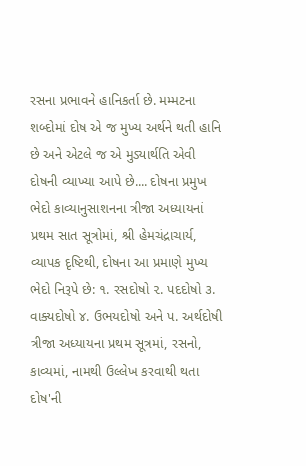રસના પ્રભાવને હાનિકર્તા છે. મમ્મટના શબ્દોમાં દોષ એ જ મુખ્ય અર્થને થતી હાનિ છે અને એટલે જ એ મુડ્યાર્થતિ એવી દોષની વ્યાખ્યા આપે છે.... દોષના પ્રમુખ ભેદો કાવ્યાનુસાશનના ત્રીજા અધ્યાયનાં પ્રથમ સાત સૂત્રોમાં, શ્રી હેમચંદ્રાચાર્ય, વ્યાપક દૃષ્ટિથી, દોષના આ પ્રમાણે મુખ્ય ભેદો નિરૂપે છે: ૧. રસદોષો ૨. પદદોષો ૩. વાક્યદોષો ૪. ઉભયદોષો અને પ. અર્થદોષી ત્રીજા અધ્યાયના પ્રથમ સૂત્રમાં, રસનો, કાવ્યમાં, નામથી ઉલ્લેખ કરવાથી થતા દોષ'ની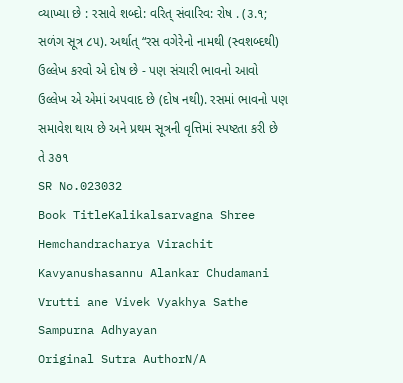વ્યાખ્યા છે : રસાવે શબ્દો: વરિત્ સંવારિવ: રોષ . (૩.૧; સળંગ સૂત્ર ૮૫). અર્થાત્ “રસ વગેરેનો નામથી (સ્વશબ્દથી) ઉલ્લેખ કરવો એ દોષ છે - પણ સંચારી ભાવનો આવો ઉલ્લેખ એ એમાં અપવાદ છે (દોષ નથી). રસમાં ભાવનો પણ સમાવેશ થાય છે અને પ્રથમ સૂત્રની વૃત્તિમાં સ્પષ્ટતા કરી છે તે ૩૭૧
SR No.023032
Book TitleKalikalsarvagna Shree Hemchandracharya Virachit Kavyanushasannu Alankar Chudamani Vrutti ane Vivek Vyakhya Sathe Sampurna Adhyayan
Original Sutra AuthorN/A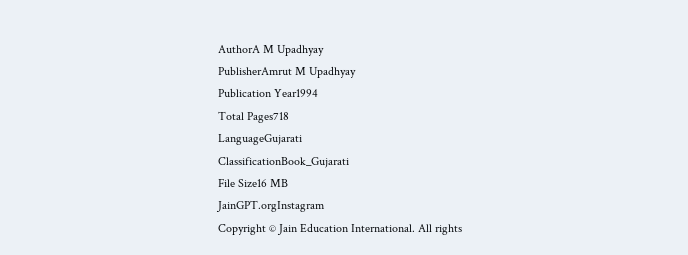AuthorA M Upadhyay
PublisherAmrut M Upadhyay
Publication Year1994
Total Pages718
LanguageGujarati
ClassificationBook_Gujarati
File Size16 MB
JainGPT.orgInstagram
Copyright © Jain Education International. All rights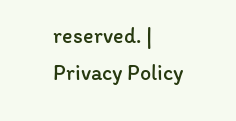reserved. | Privacy Policy